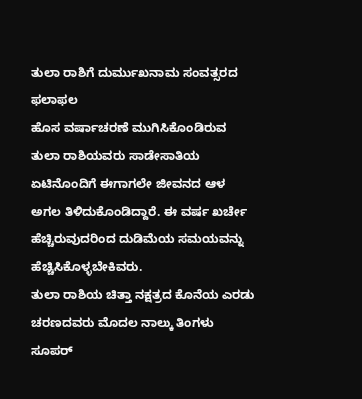ತುಲಾ ರಾಶಿಗೆ ದುರ್ಮುಖನಾಮ ಸಂವತ್ಸರದ ಫಲಾಫಲ
ಹೊಸ ವರ್ಷಾಚರಣೆ ಮುಗಿಸಿಕೊಂಡಿರುವ ತುಲಾ ರಾಶಿಯವರು ಸಾಡೇಸಾತಿಯ ಏಟಿನೊಂದಿಗೆ ಈಗಾಗಲೇ ಜೀವನದ ಆಳ ಅಗಲ ತಿಳಿದುಕೊಂಡಿದ್ದಾರೆ. ಈ ವರ್ಷ ಖರ್ಚೇ ಹೆಚ್ಚಿರುವುದರಿಂದ ದುಡಿಮೆಯ ಸಮಯವನ್ನು ಹೆಚ್ಚಿಸಿಕೊಳ್ಳಬೇಕಿವರು.
ತುಲಾ ರಾಶಿಯ ಚಿತ್ತಾ ನಕ್ಷತ್ರದ ಕೊನೆಯ ಎರಡು ಚರಣದವರು ಮೊದಲ ನಾಲ್ಕು ತಿಂಗಳು ಸೂಪರ್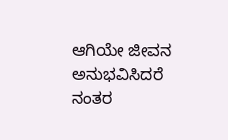ಆಗಿಯೇ ಜೀವನ ಅನುಭವಿಸಿದರೆ ನಂತರ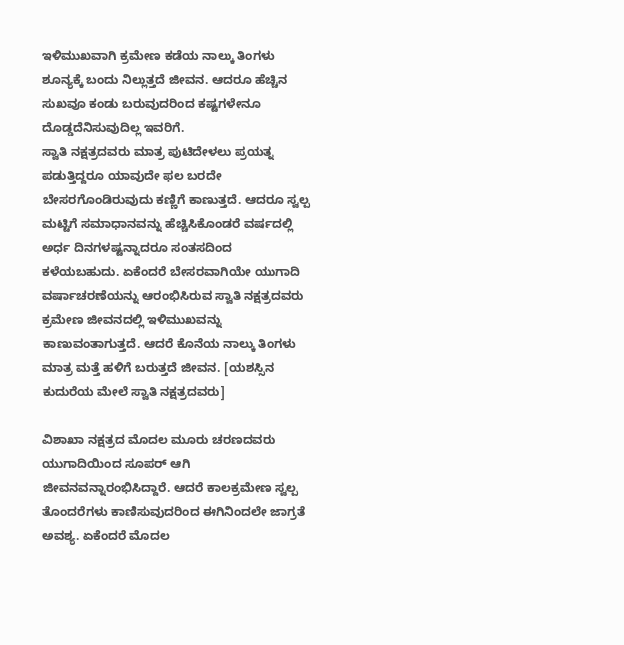ಇಳಿಮುಖವಾಗಿ ಕ್ರಮೇಣ ಕಡೆಯ ನಾಲ್ಕು ತಿಂಗಳು ಶೂನ್ಯಕ್ಕೆ ಬಂದು ನಿಲ್ಲುತ್ತದೆ ಜೀವನ. ಆದರೂ ಹೆಚ್ಚಿನ ಸುಖವೂ ಕಂಡು ಬರುವುದರಿಂದ ಕಷ್ಟಗಳೇನೂ ದೊಡ್ಡದೆನಿಸುವುದಿಲ್ಲ ಇವರಿಗೆ.
ಸ್ವಾತಿ ನಕ್ಷತ್ರದವರು ಮಾತ್ರ ಪುಟಿದೇಳಲು ಪ್ರಯತ್ನ ಪಡುತ್ತಿದ್ದರೂ ಯಾವುದೇ ಫಲ ಬರದೇ ಬೇಸರಗೊಂಡಿರುವುದು ಕಣ್ಣಿಗೆ ಕಾಣುತ್ತದೆ. ಆದರೂ ಸ್ವಲ್ಪ ಮಟ್ಟಿಗೆ ಸಮಾಧಾನವನ್ನು ಹೆಚ್ಚಿಸಿಕೊಂಡರೆ ವರ್ಷದಲ್ಲಿ ಅರ್ಧ ದಿನಗಳಷ್ಟನ್ನಾದರೂ ಸಂತಸದಿಂದ ಕಳೆಯಬಹುದು. ಏಕೆಂದರೆ ಬೇಸರವಾಗಿಯೇ ಯುಗಾದಿ ವರ್ಷಾಚರಣೆಯನ್ನು ಆರಂಭಿಸಿರುವ ಸ್ವಾತಿ ನಕ್ಷತ್ರದವರು ಕ್ರಮೇಣ ಜೀವನದಲ್ಲಿ ಇಳಿಮುಖವನ್ನು ಕಾಣುವಂತಾಗುತ್ತದೆ. ಆದರೆ ಕೊನೆಯ ನಾಲ್ಕು ತಿಂಗಳು ಮಾತ್ರ ಮತ್ತೆ ಹಳಿಗೆ ಬರುತ್ತದೆ ಜೀವನ. [ಯಶಸ್ಸಿನ ಕುದುರೆಯ ಮೇಲೆ ಸ್ವಾತಿ ನಕ್ಷತ್ರದವರು]

ವಿಶಾಖಾ ನಕ್ಷತ್ರದ ಮೊದಲ ಮೂರು ಚರಣದವರು ಯುಗಾದಿಯಿಂದ ಸೂಪರ್ ಆಗಿ ಜೀವನವನ್ನಾರಂಭಿಸಿದ್ದಾರೆ. ಆದರೆ ಕಾಲಕ್ರಮೇಣ ಸ್ವಲ್ಪ ತೊಂದರೆಗಳು ಕಾಣಿಸುವುದರಿಂದ ಈಗಿನಿಂದಲೇ ಜಾಗ್ರತೆ ಅವಶ್ಯ. ಏಕೆಂದರೆ ಮೊದಲ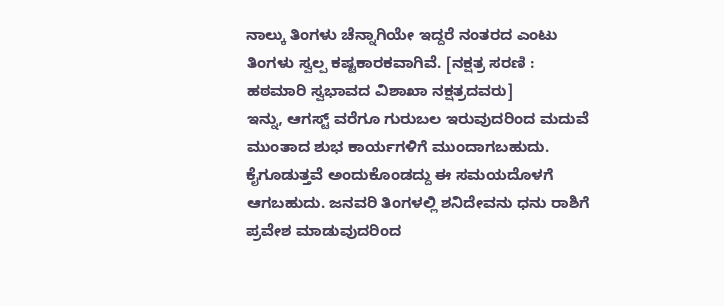ನಾಲ್ಕು ತಿಂಗಳು ಚೆನ್ನಾಗಿಯೇ ಇದ್ದರೆ ನಂತರದ ಎಂಟು ತಿಂಗಳು ಸ್ವಲ್ಪ ಕಷ್ಟಕಾರಕವಾಗಿವೆ. [ನಕ್ಷತ್ರ ಸರಣಿ : ಹಠಮಾರಿ ಸ್ವಭಾವದ ವಿಶಾಖಾ ನಕ್ಷತ್ರದವರು]
ಇನ್ನು, ಆಗಸ್ಟ್ ವರೆಗೂ ಗುರುಬಲ ಇರುವುದರಿಂದ ಮದುವೆ ಮುಂತಾದ ಶುಭ ಕಾರ್ಯಗಳಿಗೆ ಮುಂದಾಗಬಹುದು. ಕೈಗೂಡುತ್ತವೆ ಅಂದುಕೊಂಡದ್ದು ಈ ಸಮಯದೊಳಗೆ ಆಗಬಹುದು. ಜನವರಿ ತಿಂಗಳಲ್ಲಿ ಶನಿದೇವನು ಧನು ರಾಶಿಗೆ ಪ್ರವೇಶ ಮಾಡುವುದರಿಂದ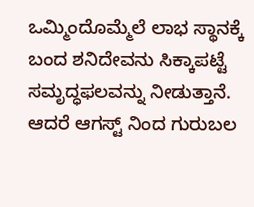ಒಮ್ಮಿಂದೊಮ್ಮೆಲೆ ಲಾಭ ಸ್ಥಾನಕ್ಕೆ ಬಂದ ಶನಿದೇವನು ಸಿಕ್ಕಾಪಟ್ಟೆ ಸಮೃದ್ಧಫಲವನ್ನು ನೀಡುತ್ತಾನೆ. ಆದರೆ ಆಗಸ್ಟ್ ನಿಂದ ಗುರುಬಲ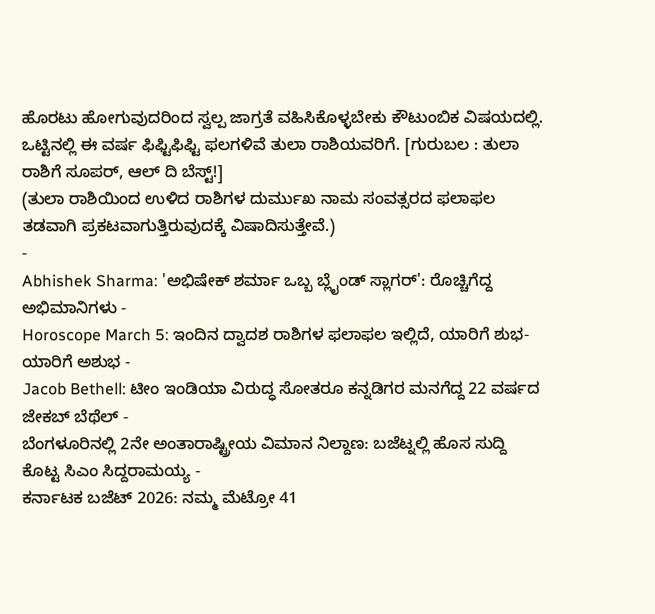ಹೊರಟು ಹೋಗುವುದರಿಂದ ಸ್ವಲ್ಪ ಜಾಗ್ರತೆ ವಹಿಸಿಕೊಳ್ಳಬೇಕು ಕೌಟುಂಬಿಕ ವಿಷಯದಲ್ಲಿ. ಒಟ್ಟಿನಲ್ಲಿ ಈ ವರ್ಷ ಫಿಫ್ಟಿಫಿಫ್ಟಿ ಫಲಗಳಿವೆ ತುಲಾ ರಾಶಿಯವರಿಗೆ. [ಗುರುಬಲ : ತುಲಾ ರಾಶಿಗೆ ಸೂಪರ್, ಆಲ್ ದಿ ಬೆಸ್ಟ್!]
(ತುಲಾ ರಾಶಿಯಿಂದ ಉಳಿದ ರಾಶಿಗಳ ದುರ್ಮುಖ ನಾಮ ಸಂವತ್ಸರದ ಫಲಾಫಲ ತಡವಾಗಿ ಪ್ರಕಟವಾಗುತ್ತಿರುವುದಕ್ಕೆ ವಿಷಾದಿಸುತ್ತೇವೆ.)
-
Abhishek Sharma: 'ಅಭಿಷೇಕ್ ಶರ್ಮಾ ಒಬ್ಬ ಬ್ಲೈಂಡ್ ಸ್ಲಾಗರ್': ರೊಚ್ಚಿಗೆದ್ದ ಅಭಿಮಾನಿಗಳು -
Horoscope March 5: ಇಂದಿನ ದ್ವಾದಶ ರಾಶಿಗಳ ಫಲಾಫಲ ಇಲ್ಲಿದೆ, ಯಾರಿಗೆ ಶುಭ-ಯಾರಿಗೆ ಅಶುಭ -
Jacob Bethell: ಟೀಂ ಇಂಡಿಯಾ ವಿರುದ್ಧ ಸೋತರೂ ಕನ್ನಡಿಗರ ಮನಗೆದ್ದ 22 ವರ್ಷದ ಜೇಕಬ್ ಬೆಥೆಲ್ -
ಬೆಂಗಳೂರಿನಲ್ಲಿ 2ನೇ ಅಂತಾರಾಷ್ಟ್ರೀಯ ವಿಮಾನ ನಿಲ್ದಾಣ: ಬಜೆಟ್ನಲ್ಲಿ ಹೊಸ ಸುದ್ದಿ ಕೊಟ್ಟ ಸಿಎಂ ಸಿದ್ದರಾಮಯ್ಯ -
ಕರ್ನಾಟಕ ಬಜೆಟ್ 2026: ನಮ್ಮ ಮೆಟ್ರೋ 41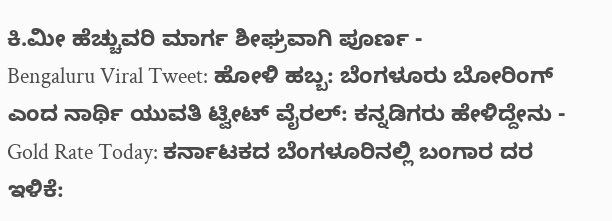ಕಿ.ಮೀ ಹೆಚ್ಚುವರಿ ಮಾರ್ಗ ಶೀಘ್ರವಾಗಿ ಪೂರ್ಣ -
Bengaluru Viral Tweet: ಹೋಳಿ ಹಬ್ಬ: ಬೆಂಗಳೂರು ಬೋರಿಂಗ್ ಎಂದ ನಾರ್ಥಿ ಯುವತಿ ಟ್ವೀಟ್ ವೈರಲ್: ಕನ್ನಡಿಗರು ಹೇಳಿದ್ದೇನು -
Gold Rate Today: ಕರ್ನಾಟಕದ ಬೆಂಗಳೂರಿನಲ್ಲಿ ಬಂಗಾರ ದರ ಇಳಿಕೆ: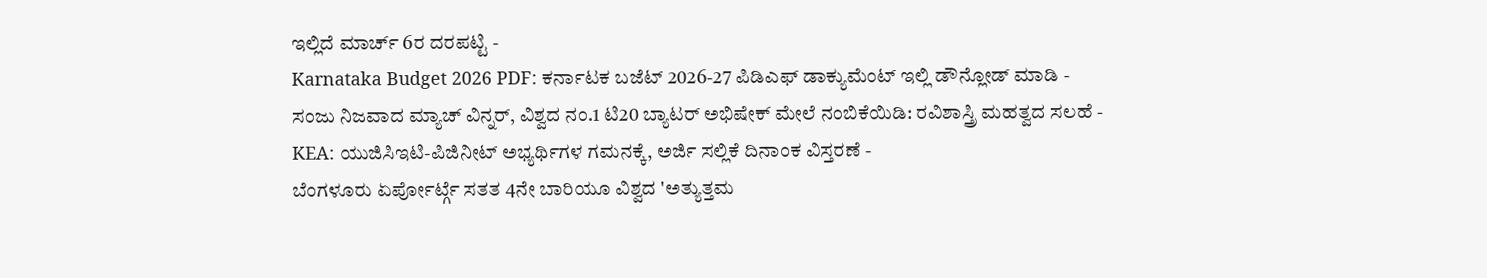ಇಲ್ಲಿದೆ ಮಾರ್ಚ್ 6ರ ದರಪಟ್ಟಿ -
Karnataka Budget 2026 PDF: ಕರ್ನಾಟಕ ಬಜೆಟ್ 2026-27 ಪಿಡಿಎಫ್ ಡಾಕ್ಯುಮೆಂಟ್ ಇಲ್ಲಿ ಡೌನ್ಲೋಡ್ ಮಾಡಿ -
ಸಂಜು ನಿಜವಾದ ಮ್ಯಾಚ್ ವಿನ್ನರ್, ವಿಶ್ವದ ನಂ.1 ಟಿ20 ಬ್ಯಾಟರ್ ಅಭಿಷೇಕ್ ಮೇಲೆ ನಂಬಿಕೆಯಿಡಿ: ರವಿಶಾಸ್ತ್ರಿ ಮಹತ್ವದ ಸಲಹೆ -
KEA: ಯುಜಿಸಿಇಟಿ-ಪಿಜಿನೀಟ್ ಅಭ್ಯರ್ಥಿಗಳ ಗಮನಕ್ಕೆ, ಅರ್ಜಿ ಸಲ್ಲಿಕೆ ದಿನಾಂಕ ವಿಸ್ತರಣೆ -
ಬೆಂಗಳೂರು ಏರ್ಪೋರ್ಟ್ಗೆ ಸತತ 4ನೇ ಬಾರಿಯೂ ವಿಶ್ವದ 'ಅತ್ಯುತ್ತಮ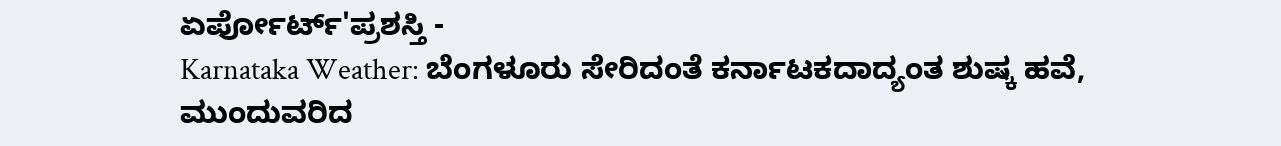ಏರ್ಪೋರ್ಟ್'ಪ್ರಶಸ್ತಿ -
Karnataka Weather: ಬೆಂಗಳೂರು ಸೇರಿದಂತೆ ಕರ್ನಾಟಕದಾದ್ಯಂತ ಶುಷ್ಕ ಹವೆ, ಮುಂದುವರಿದ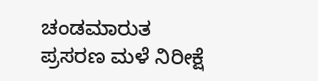ಚಂಡಮಾರುತ ಪ್ರಸರಣ ಮಳೆ ನಿರೀಕ್ಷೆ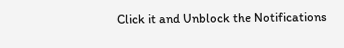Click it and Unblock the Notifications